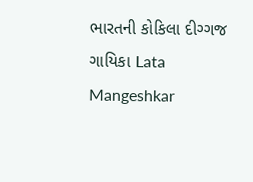ભારતની કોકિલા દીગ્ગજ ગાયિકા Lata Mangeshkar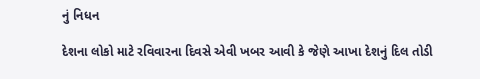નું નિધન

દેશના લોકો માટે રવિવારના દિવસે એવી ખબર આવી કે જેણે આખા દેશનું દિલ તોડી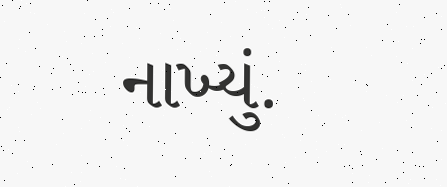નાખ્યું.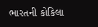ભારતની કોકિલા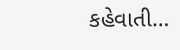કહેવાતી…